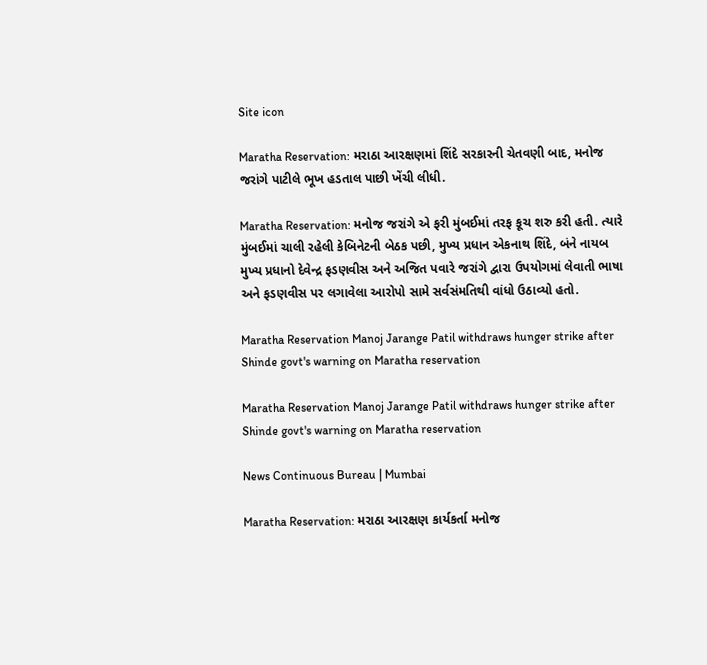Site icon

Maratha Reservation: મરાઠા આરક્ષણમાં શિંદે સરકારની ચેતવણી બાદ, મનોજ જરાંગે પાટીલે ભૂખ હડતાલ પાછી ખેંચી લીધી.

Maratha Reservation: મનોજ જરાંગે એ ફરી મુંબઈમાં તરફ કૂચ શરુ કરી હતી. ત્યારે મુંબઈમાં ચાલી રહેલી કેબિનેટની બેઠક પછી, મુખ્ય પ્રધાન એકનાથ શિંદે, બંને નાયબ મુખ્ય પ્રધાનો દેવેન્દ્ર ફડણવીસ અને અજિત પવારે જરાંગે દ્વારા ઉપયોગમાં લેવાતી ભાષા અને ફડણવીસ પર લગાવેલા આરોપો સામે સર્વસંમતિથી વાંધો ઉઠાવ્યો હતો.

Maratha Reservation Manoj Jarange Patil withdraws hunger strike after Shinde govt's warning on Maratha reservation

Maratha Reservation Manoj Jarange Patil withdraws hunger strike after Shinde govt's warning on Maratha reservation

News Continuous Bureau | Mumbai

Maratha Reservation: મરાઠા આરક્ષણ કાર્યકર્તા મનોજ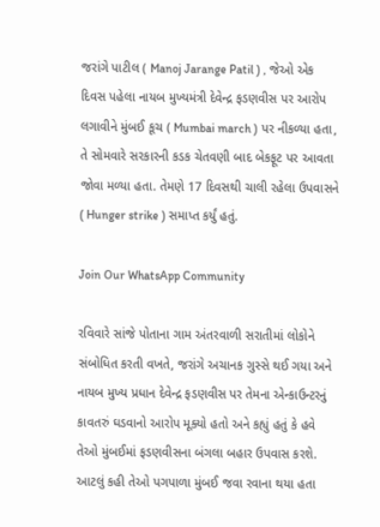જરાંગે પાટીલ ( Manoj Jarange Patil ) , જેઓ એક દિવસ પહેલા નાયબ મુખ્યમંત્રી દેવેન્દ્ર ફડણવીસ પર આરોપ લગાવીને મુંબઈ કૂચ ( Mumbai march ) પર નીકળ્યા હતા, તે સોમવારે સરકારની કડક ચેતવણી બાદ બેકફૂટ પર આવતા જોવા મળ્યા હતા. તેમણે 17 દિવસથી ચાલી રહેલા ઉપવાસને ( Hunger strike ) સમાપ્ત કર્યું હતું.

Join Our WhatsApp Community

રવિવારે સાંજે પોતાના ગામ અંતરવાળી સરાતીમાં લોકોને સંબોધિત કરતી વખતે, જરાંગે અચાનક ગુસ્સે થઈ ગયા અને નાયબ મુખ્ય પ્રધાન દેવેન્દ્ર ફડણવીસ પર તેમના એન્કાઉન્ટરનું કાવતરું ઘડવાનો આરોપ મૂક્યો હતો અને કહ્યું હતું કે હવે તેઓ મુંબઈમાં ફડણવીસના બંગલા બહાર ઉપવાસ કરશે. આટલું કહી તેઓ પગપાળા મુંબઈ જવા રવાના થયા હતા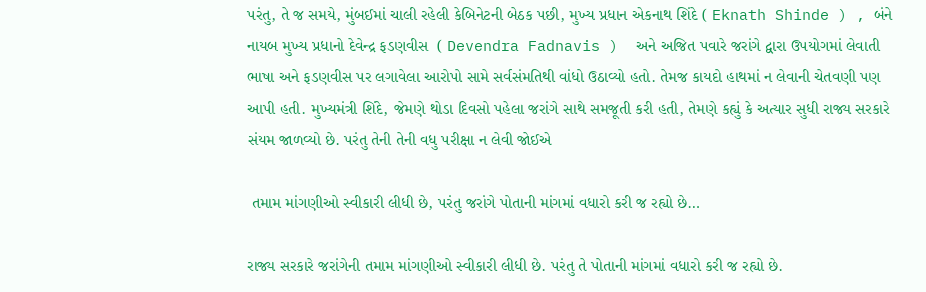પરંતુ, તે જ સમયે, મુંબઈમાં ચાલી રહેલી કેબિનેટની બેઠક પછી, મુખ્ય પ્રધાન એકનાથ શિંદે ( Eknath Shinde ) , બંને નાયબ મુખ્ય પ્રધાનો દેવેન્દ્ર ફડણવીસ  ( Devendra Fadnavis )  અને અજિત પવારે જરાંગે દ્વારા ઉપયોગમાં લેવાતી ભાષા અને ફડણવીસ પર લગાવેલા આરોપો સામે સર્વસંમતિથી વાંધો ઉઠાવ્યો હતો. તેમજ કાયદો હાથમાં ન લેવાની ચેતવણી પણ આપી હતી. મુખ્યમંત્રી શિંદે, જેમણે થોડા દિવસો પહેલા જરાંગે સાથે સમજૂતી કરી હતી, તેમણે કહ્યું કે અત્યાર સુધી રાજ્ય સરકારે સંયમ જાળવ્યો છે. પરંતુ તેની તેની વધુ પરીક્ષા ન લેવી જોઈએ

 તમામ માંગણીઓ સ્વીકારી લીધી છે, પરંતુ જરાંગે પોતાની માંગમાં વધારો કરી જ રહ્યો છે…

રાજ્ય સરકારે જરાંગેની તમામ માંગણીઓ સ્વીકારી લીધી છે. પરંતુ તે પોતાની માંગમાં વધારો કરી જ રહ્યો છે.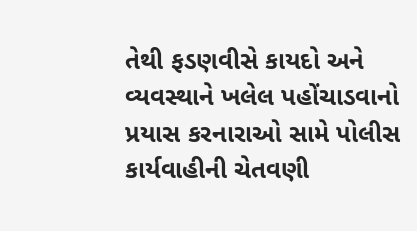તેથી ફડણવીસે કાયદો અને વ્યવસ્થાને ખલેલ પહોંચાડવાનો પ્રયાસ કરનારાઓ સામે પોલીસ કાર્યવાહીની ચેતવણી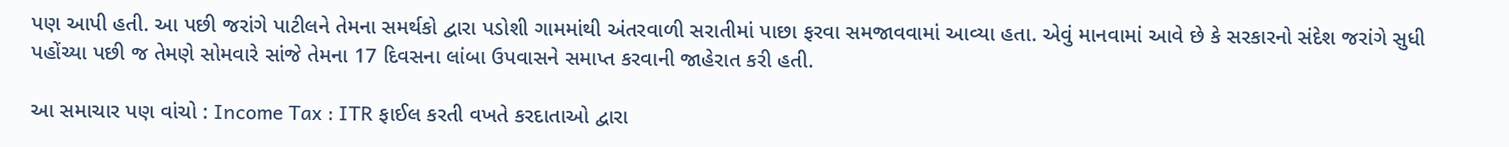પણ આપી હતી. આ પછી જરાંગે પાટીલને તેમના સમર્થકો દ્વારા પડોશી ગામમાંથી અંતરવાળી સરાતીમાં પાછા ફરવા સમજાવવામાં આવ્યા હતા. એવું માનવામાં આવે છે કે સરકારનો સંદેશ જરાંગે સુધી પહોંચ્યા પછી જ તેમણે સોમવારે સાંજે તેમના 17 દિવસના લાંબા ઉપવાસને સમાપ્ત કરવાની જાહેરાત કરી હતી.

આ સમાચાર પણ વાંચો : Income Tax : ITR ફાઈલ કરતી વખતે કરદાતાઓ દ્વારા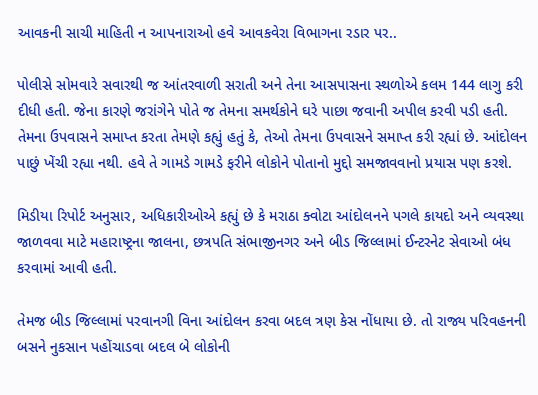આવકની સાચી માહિતી ન આપનારાઓ હવે આવકવેરા વિભાગના રડાર પર..

પોલીસે સોમવારે સવારથી જ આંતરવાળી સરાતી અને તેના આસપાસના સ્થળોએ કલમ 144 લાગુ કરી દીધી હતી. જેના કારણે જરાંગેને પોતે જ તેમના સમર્થકોને ઘરે પાછા જવાની અપીલ કરવી પડી હતી. તેમના ઉપવાસને સમાપ્ત કરતા તેમણે કહ્યું હતું કે, તેઓ તેમના ઉપવાસને સમાપ્ત કરી રહ્યાં છે. આંદોલન પાછું ખેંચી રહ્યા નથી. હવે તે ગામડે ગામડે ફરીને લોકોને પોતાનો મુદ્દો સમજાવવાનો પ્રયાસ પણ કરશે.

મિડીયા રિપોર્ટ અનુસાર, અધિકારીઓએ કહ્યું છે કે મરાઠા ક્વોટા આંદોલનને પગલે કાયદો અને વ્યવસ્થા જાળવવા માટે મહારાષ્ટ્રના જાલના, છત્રપતિ સંભાજીનગર અને બીડ જિલ્લામાં ઈન્ટરનેટ સેવાઓ બંધ કરવામાં આવી હતી.

તેમજ બીડ જિલ્લામાં પરવાનગી વિના આંદોલન કરવા બદલ ત્રણ કેસ નોંધાયા છે. તો રાજ્ય પરિવહનની બસને નુકસાન પહોંચાડવા બદલ બે લોકોની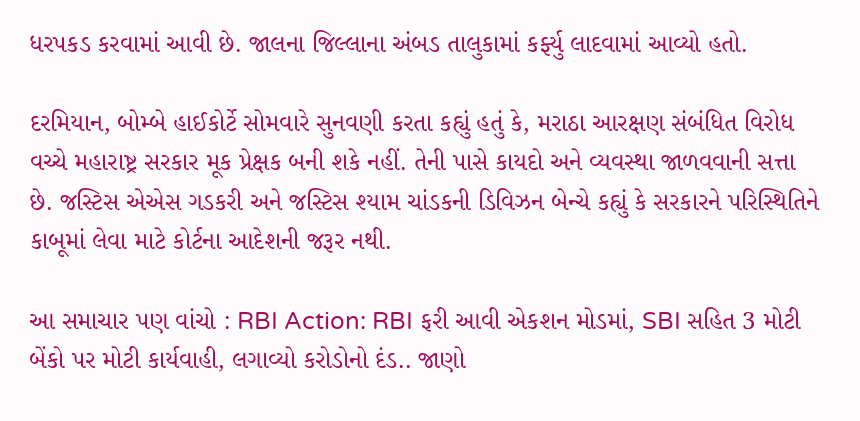ધરપકડ કરવામાં આવી છે. જાલના જિલ્લાના અંબડ તાલુકામાં કર્ફ્યુ લાદવામાં આવ્યો હતો.

દરમિયાન, બોમ્બે હાઈકોર્ટે સોમવારે સુનવણી કરતા કહ્યું હતું કે, મરાઠા આરક્ષણ સંબંધિત વિરોધ વચ્ચે મહારાષ્ટ્ર સરકાર મૂક પ્રેક્ષક બની શકે નહીં. તેની પાસે કાયદો અને વ્યવસ્થા જાળવવાની સત્તા છે. જસ્ટિસ એએસ ગડકરી અને જસ્ટિસ શ્યામ ચાંડકની ડિવિઝન બેન્ચે કહ્યું કે સરકારને પરિસ્થિતિને કાબૂમાં લેવા માટે કોર્ટના આદેશની જરૂર નથી.

આ સમાચાર પણ વાંચો : RBI Action: RBI ફરી આવી એકશન મોડમાં, SBI સહિત 3 મોટી બેંકો પર મોટી કાર્યવાહી, લગાવ્યો કરોડોનો દંડ.. જાણો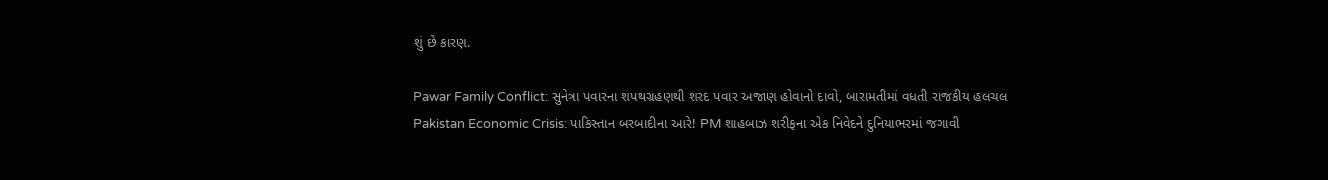શું છે કારણ.

Pawar Family Conflict: સુનેત્રા પવારના શપથગ્રહણથી શરદ પવાર અજાણ હોવાનો દાવો, બારામતીમાં વધતી રાજકીય હલચલ
Pakistan Economic Crisis: પાકિસ્તાન બરબાદીના આરે! PM શાહબાઝ શરીફના એક નિવેદને દુનિયાભરમાં જગાવી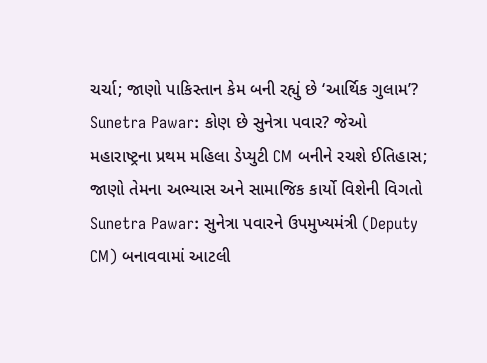ચર્ચા; જાણો પાકિસ્તાન કેમ બની રહ્યું છે ‘આર્થિક ગુલામ’?
Sunetra Pawar: કોણ છે સુનેત્રા પવાર? જેઓ મહારાષ્ટ્રના પ્રથમ મહિલા ડેપ્યુટી CM બનીને રચશે ઈતિહાસ; જાણો તેમના અભ્યાસ અને સામાજિક કાર્યો વિશેની વિગતો
Sunetra Pawar: સુનેત્રા પવારને ઉપમુખ્યમંત્રી (Deputy CM) બનાવવામાં આટલી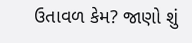ઉતાવળ કેમ? જાણો શું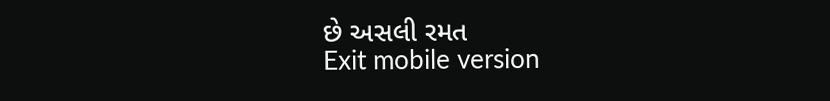છે અસલી રમત
Exit mobile version